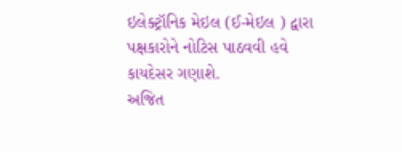ઇલેક્ટ્રૉનિક મેઇલ (ઈ-મેઇલ ) દ્વારા પક્ષકારોને નોટિસ પાઠવવી હવે કાયદેસર ગણાશે.
અજિત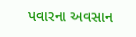પવારના અવસાન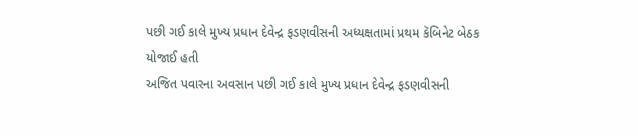પછી ગઈ કાલે મુખ્ય પ્રધાન દેવેન્દ્ર ફડણવીસની અધ્યક્ષતામાં પ્રથમ કૅબિનેટ બેઠક યોજાઈ હતી
અજિત પવારના અવસાન પછી ગઈ કાલે મુખ્ય પ્રધાન દેવેન્દ્ર ફડણવીસની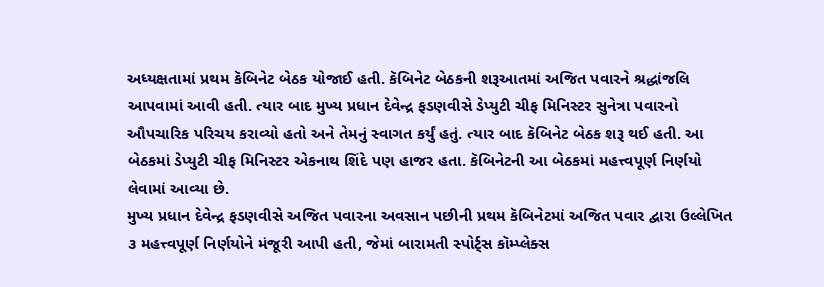અધ્યક્ષતામાં પ્રથમ કૅબિનેટ બેઠક યોજાઈ હતી. કૅબિનેટ બેઠકની શરૂઆતમાં અજિત પવારને શ્રદ્ધાંજલિ આપવામાં આવી હતી. ત્યાર બાદ મુખ્ય પ્રધાન દેવેન્દ્ર ફડણવીસે ડેપ્યુટી ચીફ મિનિસ્ટર સુનેત્રા પવારનો ઔપચારિક પરિચય કરાવ્યો હતો અને તેમનું સ્વાગત કર્યું હતું. ત્યાર બાદ કૅબિનેટ બેઠક શરૂ થઈ હતી. આ બેઠકમાં ડેપ્યુટી ચીફ મિનિસ્ટર એકનાથ શિંદે પણ હાજર હતા. કૅબિનેટની આ બેઠકમાં મહત્ત્વપૂર્ણ નિર્ણયો લેવામાં આવ્યા છે.
મુખ્ય પ્રધાન દેવેન્દ્ર ફડણવીસે અજિત પવારના અવસાન પછીની પ્રથમ કૅબિનેટમાં અજિત પવાર દ્વારા ઉલ્લેખિત ૩ મહત્ત્વપૂર્ણ નિર્ણયોને મંજૂરી આપી હતી, જેમાં બારામતી સ્પોર્ટ્સ કૉમ્પ્લેક્સ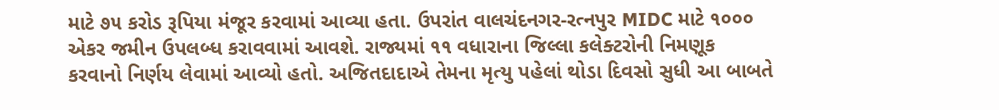માટે ૭૫ કરોડ રૂપિયા મંજૂર કરવામાં આવ્યા હતા. ઉપરાંત વાલચંદનગર-રત્નપુર MIDC માટે ૧૦૦૦ એકર જમીન ઉપલબ્ધ કરાવવામાં આવશે. રાજ્યમાં ૧૧ વધારાના જિલ્લા કલેક્ટરોની નિમણૂક કરવાનો નિર્ણય લેવામાં આવ્યો હતો. અજિતદાદાએ તેમના મૃત્યુ પહેલાં થોડા દિવસો સુધી આ બાબતે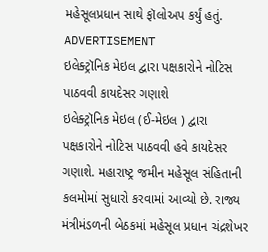મહેસૂલપ્રધાન સાથે ફૉલોઅપ કર્યું હતું.
ADVERTISEMENT
ઇલેક્ટ્રૉનિક મેઇલ દ્વારા પક્ષકારોને નોટિસ પાઠવવી કાયદેસર ગણાશે
ઇલેક્ટ્રૉનિક મેઇલ (ઈ-મેઇલ ) દ્વારા પક્ષકારોને નોટિસ પાઠવવી હવે કાયદેસર ગણાશે. મહારાષ્ટ્ર જમીન મહેસૂલ સંહિતાની કલમોમાં સુધારો કરવામાં આવ્યો છે. રાજ્ય મંત્રીમંડળની બેઠકમાં મહેસૂલ પ્રધાન ચંદ્રશેખર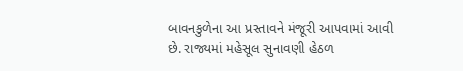બાવનકુળેના આ પ્રસ્તાવને મંજૂરી આપવામાં આવી છે. રાજ્યમાં મહેસૂલ સુનાવણી હેઠળ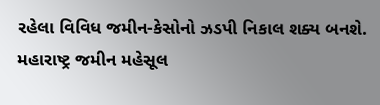રહેલા વિવિધ જમીન-કેસોનો ઝડપી નિકાલ શક્ય બનશે. મહારાષ્ટ્ર જમીન મહેસૂલ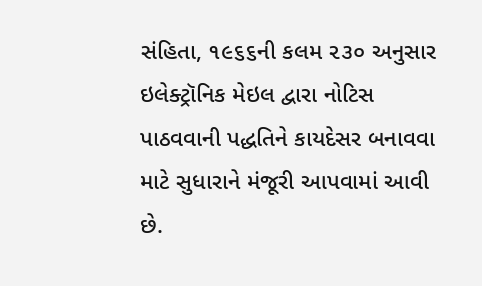સંહિતા, ૧૯૬૬ની કલમ ૨૩૦ અનુસાર ઇલેક્ટ્રૉનિક મેઇલ દ્વારા નોટિસ પાઠવવાની પદ્ધતિને કાયદેસર બનાવવા માટે સુધારાને મંજૂરી આપવામાં આવી છે.